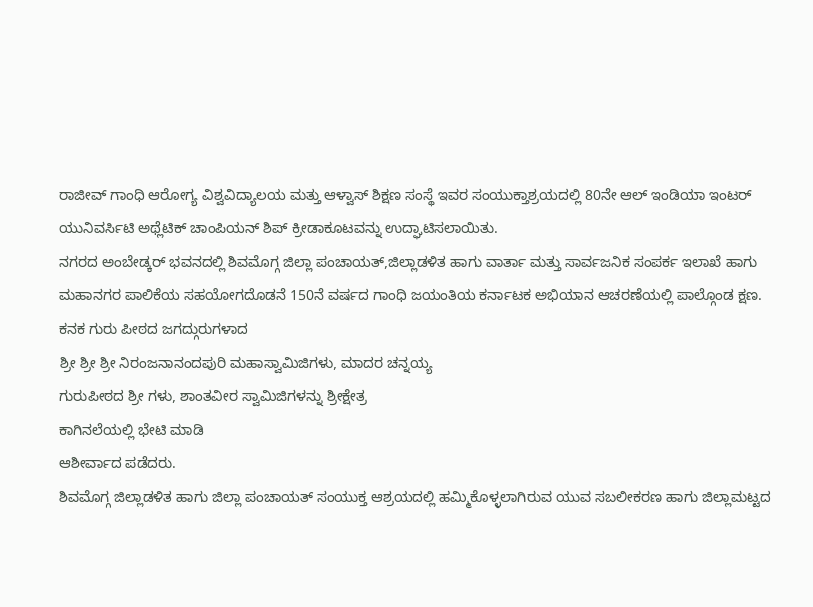ರಾಜೀವ್ ಗಾಂಧಿ ಆರೋಗ್ಯ ವಿಶ್ವವಿದ್ಯಾಲಯ ಮತ್ತು ಆಳ್ವಾಸ್ ಶಿಕ್ಷಣ ಸಂಸ್ಥೆ ಇವರ ಸಂಯುಕ್ತಾಶ್ರಯದಲ್ಲಿ 80ನೇ ಆಲ್ ಇಂಡಿಯಾ ಇಂಟರ್ ಯುನಿವರ್ಸಿಟಿ ಅಥ್ಲೆಟಿಕ್ ಚಾಂಪಿಯನ್ ಶಿಪ್ ಕ್ರೀಡಾಕೂಟವನ್ನು ಉದ್ಘಾಟಿಸಲಾಯಿತು.
ನಗರದ ಅಂಬೇಡ್ಕರ್ ಭವನದಲ್ಲಿ ಶಿವಮೊಗ್ಗ ಜಿಲ್ಲಾ ಪಂಚಾಯತ್,ಜಿಲ್ಲಾಡಳಿತ ಹಾಗು ವಾರ್ತಾ ಮತ್ತು ಸಾರ್ವಜನಿಕ ಸಂಪರ್ಕ ಇಲಾಖೆ ಹಾಗು ಮಹಾನಗರ ಪಾಲಿಕೆಯ ಸಹಯೋಗದೊಡನೆ 150ನೆ ವರ್ಷದ ಗಾಂಧಿ ಜಯಂತಿಯ ಕರ್ನಾಟಕ ಅಭಿಯಾನ ಆಚರಣೆಯಲ್ಲಿ ಪಾಲ್ಗೊಂಡ ಕ್ಷಣ.
ಕನಕ ಗುರು ಪೀಠದ ಜಗದ್ಗುರುಗಳಾದ
ಶ್ರೀ ಶ್ರೀ ಶ್ರೀ ನಿರಂಜನಾನಂದಪುರಿ ಮಹಾಸ್ವಾಮಿಜಿಗಳು, ಮಾದರ ಚನ್ನಯ್ಯ
ಗುರುಪೀಠದ ಶ್ರೀ ಗಳು, ಶಾಂತವೀರ ಸ್ವಾಮಿಜಿಗಳನ್ನು ಶ್ರೀಕ್ಷೇತ್ರ
ಕಾಗಿನಲೆಯಲ್ಲಿ ಭೇಟಿ ಮಾಡಿ
ಆಶೀರ್ವಾದ ಪಡೆದರು.
ಶಿವಮೊಗ್ಗ ಜಿಲ್ಲಾಡಳಿತ ಹಾಗು ಜಿಲ್ಲಾ ಪಂಚಾಯತ್ ಸಂಯುಕ್ತ ಆಶ್ರಯದಲ್ಲಿ ಹಮ್ಮಿಕೊಳ್ಳಲಾಗಿರುವ ಯುವ ಸಬಲೀಕರಣ ಹಾಗು ಜಿಲ್ಲಾಮಟ್ಟದ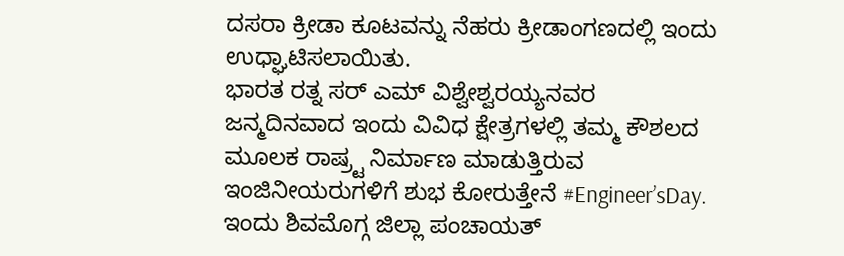ದಸರಾ ಕ್ರೀಡಾ ಕೂಟವನ್ನು ನೆಹರು ಕ್ರೀಡಾಂಗಣದಲ್ಲಿ ಇಂದು ಉಧ್ಘಾಟಿಸಲಾಯಿತು.
ಭಾರತ ರತ್ನ ಸರ್ ಎಮ್ ವಿಶ್ವೇಶ್ವರಯ್ಯನವರ ಜನ್ಮದಿನವಾದ ಇಂದು ವಿವಿಧ ಕ್ಷೇತ್ರಗಳಲ್ಲಿ ತಮ್ಮ ಕೌಶಲದ ಮೂಲಕ ರಾಷ್ರ್ಟ ನಿರ್ಮಾಣ ಮಾಡುತ್ತಿರುವ ಇಂಜಿನೀಯರುಗಳಿಗೆ ಶುಭ ಕೋರುತ್ತೇನೆ #Engineer’sDay.
ಇಂದು ಶಿವಮೊಗ್ಗ ಜಿಲ್ಲಾ ಪಂಚಾಯತ್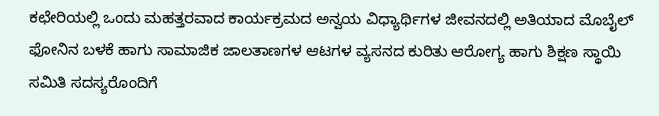ಕಛೇರಿಯಲ್ಲಿ ಒಂದು ಮಹತ್ತರವಾದ ಕಾರ್ಯಕ್ರಮದ ಅನ್ವಯ ವಿಧ್ಯಾರ್ಥಿಗಳ ಜೀವನದಲ್ಲಿ ಅತಿಯಾದ ಮೊಬೈಲ್ ಫೋನಿನ ಬಳಕೆ ಹಾಗು ಸಾಮಾಜಿಕ ಜಾಲತಾಣಗಳ ಆಟಗಳ ವ್ಯಸನದ ಕುರಿತು ಆರೋಗ್ಯ ಹಾಗು ಶಿಕ್ಷಣ ಸ್ಥಾಯಿ ಸಮಿತಿ ಸದಸ್ಯರೊಂದಿಗೆ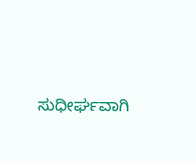ಸುಧೀರ್ಘವಾಗಿ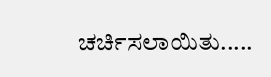ಚರ್ಚಿಸಲಾಯಿತು.....